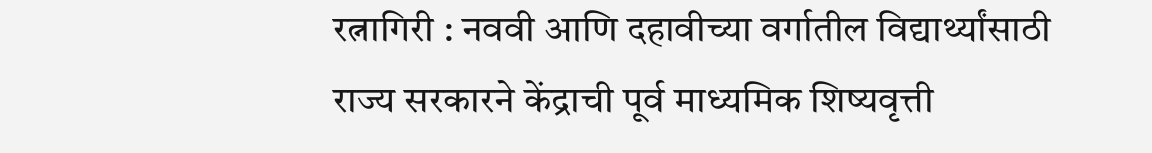रत्नागिरी : नववी आणि दहावीच्या वर्गातील विद्यार्थ्यांसाठी राज्य सरकारने केंद्राची पूर्व माध्यमिक शिष्यवृत्ती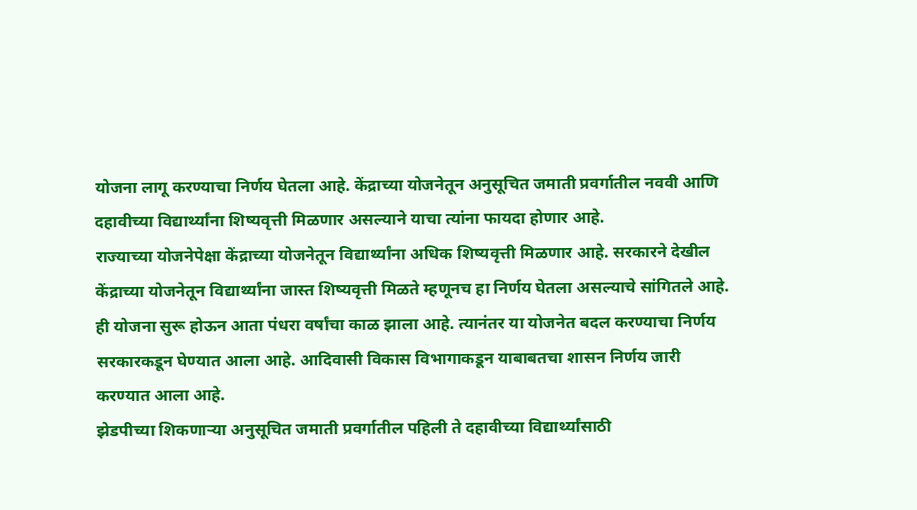योजना लागू करण्याचा निर्णय घेतला आहे. केंद्राच्या योजनेतून अनुसूचित जमाती प्रवर्गातील नववी आणि दहावीच्या विद्यार्थ्यांना शिष्यवृत्ती मिळणार असल्याने याचा त्यांना फायदा होणार आहे.
राज्याच्या योजनेपेक्षा केंद्राच्या योजनेतून विद्यार्थ्यांना अधिक शिष्यवृत्ती मिळणार आहे. सरकारने देखील केंद्राच्या योजनेतून विद्यार्थ्यांना जास्त शिष्यवृत्ती मिळते म्हणूनच हा निर्णय घेतला असल्याचे सांगितले आहे. ही योजना सुरू होऊन आता पंधरा वर्षांचा काळ झाला आहे. त्यानंतर या योजनेत बदल करण्याचा निर्णय सरकारकडून घेण्यात आला आहे. आदिवासी विकास विभागाकडून याबाबतचा शासन निर्णय जारी करण्यात आला आहे.
झेडपीच्या शिकणाऱ्या अनुसूचित जमाती प्रवर्गातील पहिली ते दहावीच्या विद्यार्थ्यांसाठी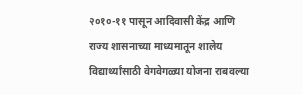२०१०-११ पासून आदिवासी केंद्र आणि राज्य शासनाच्या माध्यमातून शालेय विद्यार्थ्यांसाठी वेगवेगळ्या योजना राबवल्या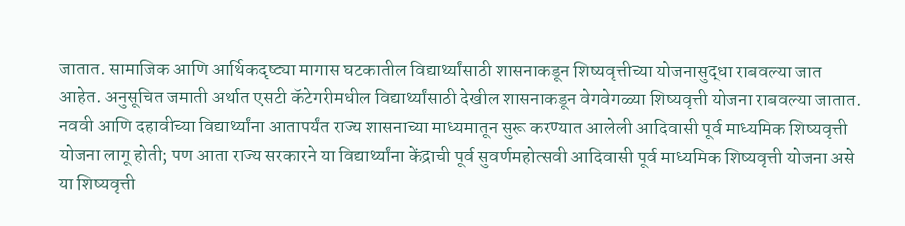जातात. सामाजिक आणि आर्थिकदृष्ट्या मागास घटकातील विद्यार्थ्यांसाठी शासनाकडून शिष्यवृत्तीच्या योजनासुद्धा राबवल्या जात आहेत. अनुसूचित जमाती अर्थात एसटी कॅटेगरीमधील विद्यार्थ्यांसाठी देखील शासनाकडून वेगवेगळ्या शिष्यवृत्ती योजना राबवल्या जातात.
नववी आणि दहावीच्या विद्यार्थ्यांना आतापर्यंत राज्य शासनाच्या माध्यमातून सुरू करण्यात आलेली आदिवासी पूर्व माध्यमिक शिष्यवृत्ती योजना लागू होती; पण आता राज्य सरकारने या विद्यार्थ्यांना केंद्राची पूर्व सुवर्णमहोत्सवी आदिवासी पूर्व माध्यमिक शिष्यवृत्ती योजना असे या शिष्यवृत्ती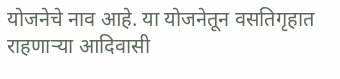योजनेचे नाव आहे. या योजनेतून वसतिगृहात राहणाऱ्या आदिवासी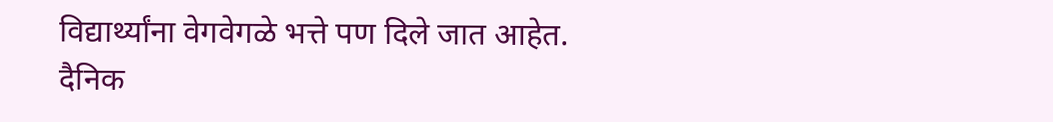विद्यार्थ्यांना वेगवेगळे भत्ते पण दिले जात आहेत.
दैनिक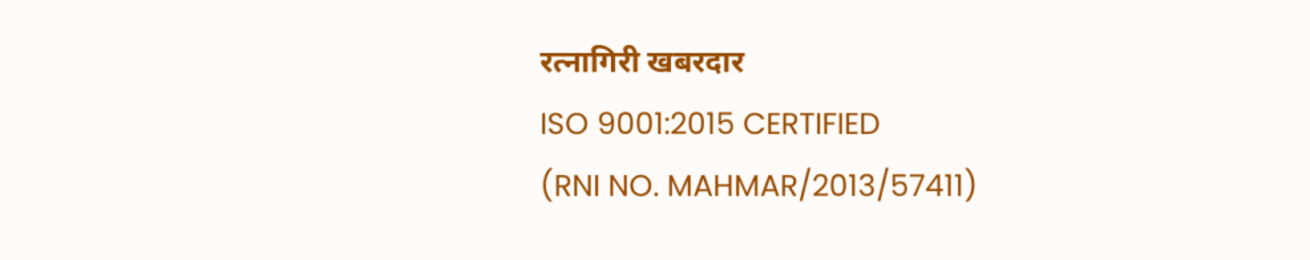रत्नागिरी खबरदार
ISO 9001:2015 CERTIFIED
(RNI NO. MAHMAR/2013/57411)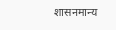शासनमान्य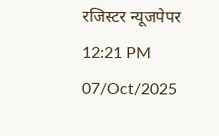रजिस्टर न्यूजपेपर
12:21 PM 07/Oct/2025